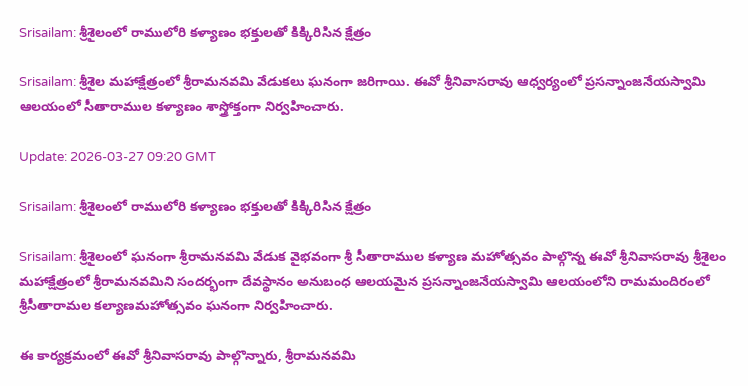Srisailam: శ్రీశైలంలో రాములోరి కళ్యాణం భక్తులతో కిక్కిరిసిన క్షేత్రం

Srisailam: శ్రీశైల మహాక్షేత్రంలో శ్రీరామనవమి వేడుకలు ఘనంగా జరిగాయి. ఈవో శ్రీనివాసరావు ఆధ్వర్యంలో ప్రసన్నాంజనేయస్వామి ఆలయంలో సీతారాముల కళ్యాణం శాస్త్రోక్తంగా నిర్వహించారు.

Update: 2026-03-27 09:20 GMT

Srisailam: శ్రీశైలంలో రాములోరి కళ్యాణం భక్తులతో కిక్కిరిసిన క్షేత్రం

Srisailam: శ్రీశైలంలో ఘనంగా శ్రీరామనవమి వేడుక వైభవంగా శ్రీ సీతారాముల కళ్యాణ మహోత్సవం పాల్గొన్న ఈవో శ్రీనివాసరావు శ్రీశైలం మహాక్షేత్రంలో శ్రీరామనవమిని సందర్భంగా దేవస్థానం అనుబంధ ఆలయమైన ప్రసన్నాంజనేయస్వామి ఆలయంలోని రామమందిరంలో శ్రీసీతారామల కల్యాణమహోత్సవం ఘనంగా నిర్వహించారు.

ఈ కార్యక్రమంలో ఈవో శ్రీనివాసరావు పాల్గొన్నారు, శ్రీరామనవమి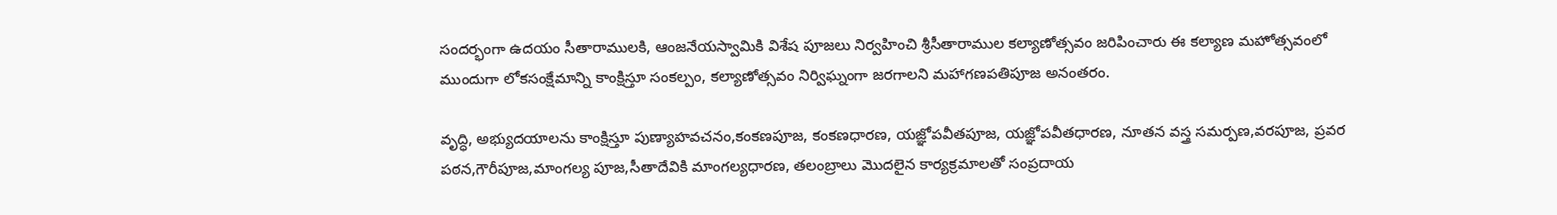సందర్భంగా ఉదయం సీతారాములకి, ఆంజనేయస్వామికి విశేష పూజలు నిర్వహించి శ్రీసీతారాముల కల్యాణోత్సవం జరిపించారు ఈ కల్యాణ మహోత్సవంలో ముందుగా లోకసంక్షేమాన్ని కాంక్షిస్తూ సంకల్పం, కల్యాణోత్సవం నిర్విఘ్నంగా జరగాలని మహాగణపతిపూజ అనంతరం.

వృద్ధి, అభ్యుదయాలను కాంక్షిస్తూ పుణ్యాహవచనం,కంకణపూజ, కంకణధారణ, యజ్ఞోపవీతపూజ, యజ్ఞోపవీతధారణ, నూతన వస్త్ర సమర్పణ,వరపూజ, ప్రవర పఠన,గౌరీపూజ,మాంగల్య పూజ,సీతాదేవికి మాంగల్యధారణ, తలంబ్రాలు మొదలైన కార్యక్రమాలతో సంప్రదాయ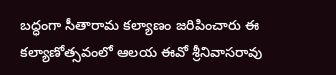బద్ధంగా సీతారామ కల్యాణం జరిపించారు ఈ కల్యాణోత్సవంలో ఆలయ ఈవో శ్రీనివాసరావు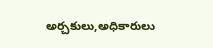అర్చకులు,అధికారులు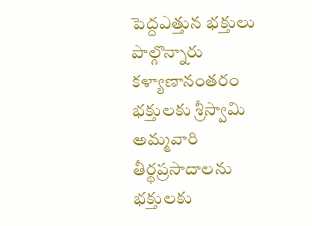పెద్దఎత్తున భక్తులు పాల్గొన్నారు కళ్యాణానంతరం భక్తులకు శ్రీస్వామి అమ్మవారి తీర్థప్రసాదాలను భక్తులకు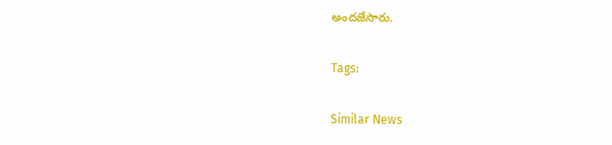అందజేసారు.

Tags:

Similar News